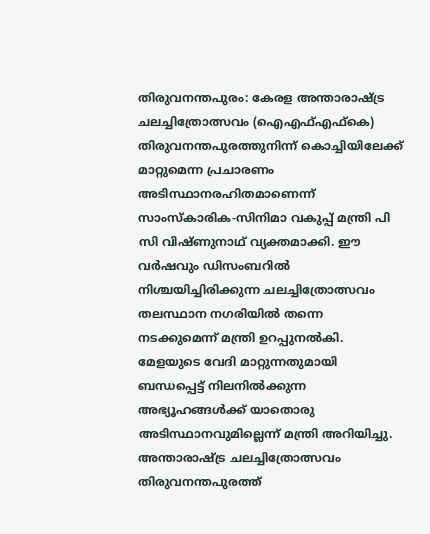തിരുവനന്തപുരം: കേരള അന്താരാഷ്ട്ര ചലച്ചിത്രോത്സവം (ഐഎഫ്എഫ്കെ) തിരുവനന്തപുരത്തുനിന്ന് കൊച്ചിയിലേക്ക് മാറ്റുമെന്ന പ്രചാരണം അടിസ്ഥാനരഹിതമാണെന്ന് സാംസ്കാരിക-സിനിമാ വകുപ്പ് മന്ത്രി പി സി വിഷ്ണുനാഥ് വ്യക്തമാക്കി. ഈ വർഷവും ഡിസംബറിൽ നിശ്ചയിച്ചിരിക്കുന്ന ചലച്ചിത്രോത്സവം തലസ്ഥാന നഗരിയിൽ തന്നെ നടക്കുമെന്ന് മന്ത്രി ഉറപ്പുനൽകി.
മേളയുടെ വേദി മാറ്റുന്നതുമായി ബന്ധപ്പെട്ട് നിലനിൽക്കുന്ന അഭ്യൂഹങ്ങൾക്ക് യാതൊരു അടിസ്ഥാനവുമില്ലെന്ന് മന്ത്രി അറിയിച്ചു. അന്താരാഷ്ട്ര ചലച്ചിത്രോത്സവം തിരുവനന്തപുരത്ത്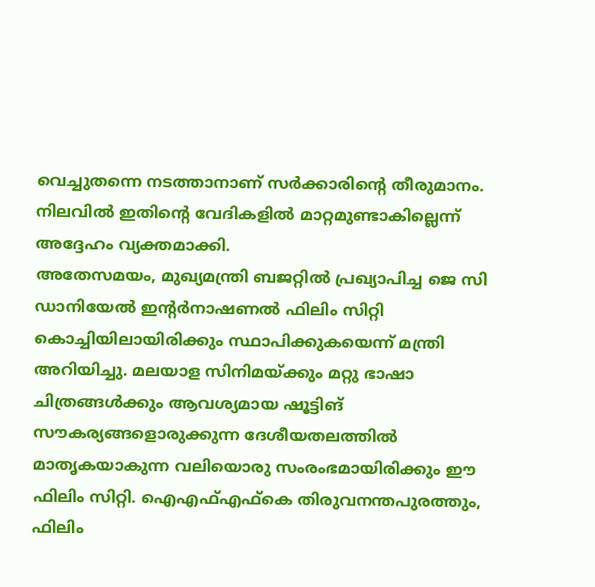വെച്ചുതന്നെ നടത്താനാണ് സർക്കാരിന്റെ തീരുമാനം. നിലവിൽ ഇതിന്റെ വേദികളിൽ മാറ്റമുണ്ടാകില്ലെന്ന് അദ്ദേഹം വ്യക്തമാക്കി.
അതേസമയം, മുഖ്യമന്ത്രി ബജറ്റിൽ പ്രഖ്യാപിച്ച ജെ സി ഡാനിയേൽ ഇന്റർനാഷണൽ ഫിലിം സിറ്റി കൊച്ചിയിലായിരിക്കും സ്ഥാപിക്കുകയെന്ന് മന്ത്രി അറിയിച്ചു. മലയാള സിനിമയ്ക്കും മറ്റു ഭാഷാ ചിത്രങ്ങൾക്കും ആവശ്യമായ ഷൂട്ടിങ് സൗകര്യങ്ങളൊരുക്കുന്ന ദേശീയതലത്തിൽ മാതൃകയാകുന്ന വലിയൊരു സംരംഭമായിരിക്കും ഈ ഫിലിം സിറ്റി. ഐഎഫ്എഫ്കെ തിരുവനന്തപുരത്തും, ഫിലിം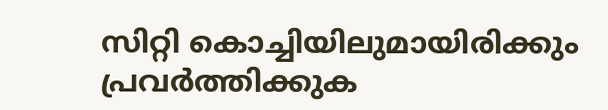സിറ്റി കൊച്ചിയിലുമായിരിക്കും പ്രവർത്തിക്കുക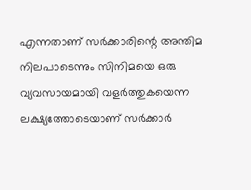എന്നതാണ് സർക്കാരിന്റെ അന്തിമ നിലപാടെന്നും സിനിമയെ ഒരു വ്യവസായമായി വളർത്തുകയെന്ന ലക്ഷ്യത്തോടെയാണ് സർക്കാർ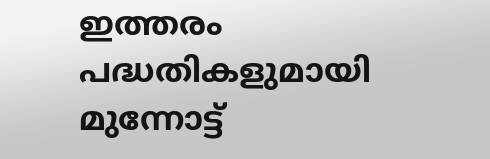ഇത്തരം പദ്ധതികളുമായി മുന്നോട്ട്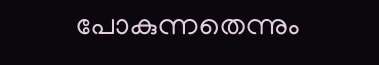പോകുന്നതെന്നും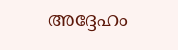അദ്ദേഹം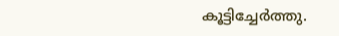കൂട്ടിച്ചേർത്തു.